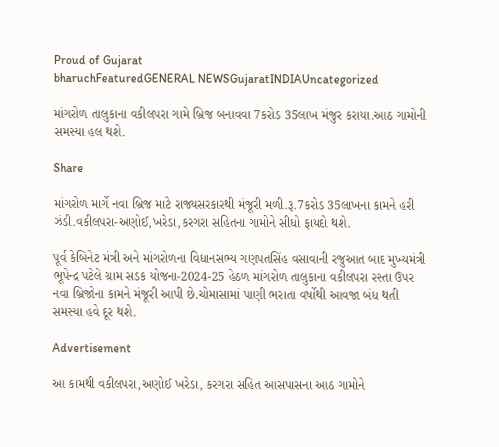Proud of Gujarat
bharuchFeaturedGENERAL NEWSGujaratINDIAUncategorized

માંગરોળ તાલુકાના વકીલપરા ગામે બ્રિજ બનાવવા 7કરોડ 35લાખ મંજુર કરાયા.આઠ ગામોની સમસ્યા હલ થશે.

Share

માંગરોળ માર્ગે નવા બ્રિજ માટે રાજ્યસરકારથી મંજૂરી મળી.રૂ.7કરોડ 35લાખના કામને હરી ઝંડી.વકીલપરા-અણોઈ,ખરેડા,કરગરા સહિતના ગામોને સીધો ફાયદો થશે.

પૂર્વ કેબિનેટ મંત્રી અને માંગરોળના વિધાનસભ્ય ગણપતસિંહ વસાવાની રજુઆત બાદ મુખ્યમંત્રી ભૂપેન્દ્ર પટેલે ગ્રામ સડક યોજના-2024-25 હેઠળ માંગરોળ તાલુકાના વકીલપરા રસ્તા ઉપર નવા બ્રિજોના કામને મંજૂરી આપી છે.ચોમાસામાં પાણી ભરાતા વર્ષોથી આવજા બંધ થતી સમસ્યા હવે દૂર થશે.

Advertisement

આ કામથી વકીલપરા,અણોઈ ખરેડા, કરગરા સહિત આસપાસના આઠ ગામોને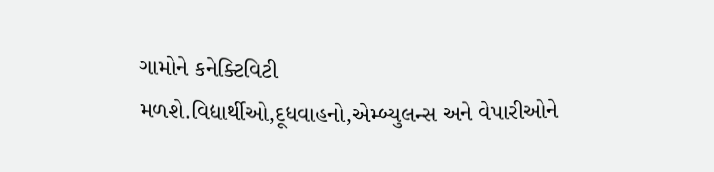ગામોને કનેક્ટિવિટી મળશે.વિદ્યાર્થીઓ,દૂધવાહનો,એમ્બ્યુલન્સ અને વેપારીઓને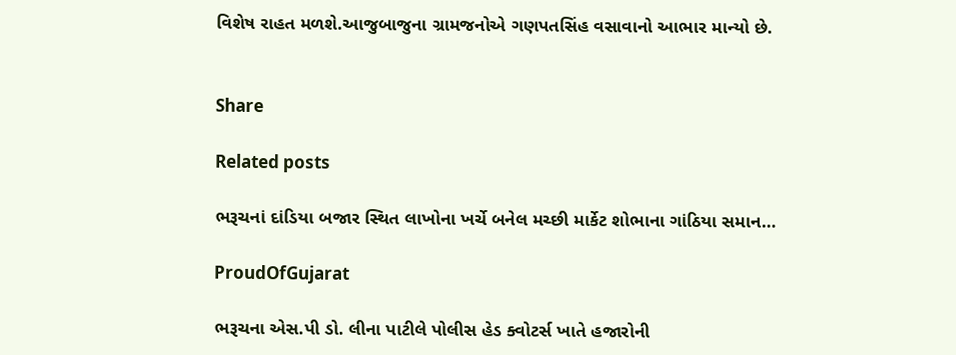વિશેષ રાહત મળશે.આજુબાજુના ગ્રામજનોએ ગણપતસિંહ વસાવાનો આભાર માન્યો છે.


Share

Related posts

ભરૂચનાં દાંડિયા બજાર સ્થિત લાખોના ખર્ચે બનેલ મચ્છી માર્કેટ શોભાના ગાંઠિયા સમાન…

ProudOfGujarat

ભરૂચના એસ.પી ડો. લીના પાટીલે પોલીસ હેડ ક્વોટર્સ ખાતે હજારોની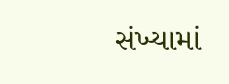સંખ્યામાં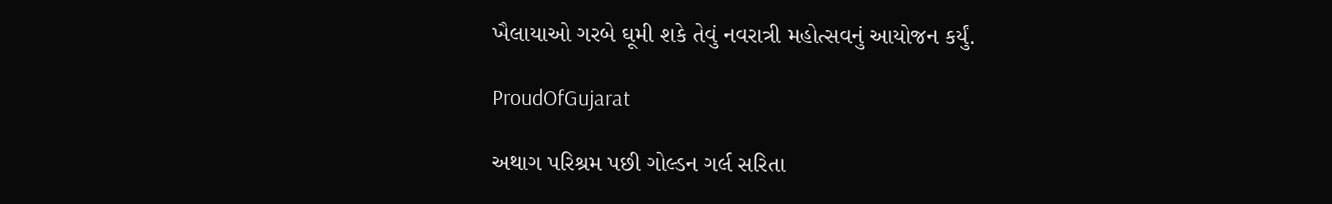ખૈલાયાઓ ગરબે ઘૂમી શકે તેવું નવરાત્રી મહોત્સવનું આયોજન કર્યું.

ProudOfGujarat

અથાગ પરિશ્રમ પછી ગોલ્ડન ગર્લ સરિતા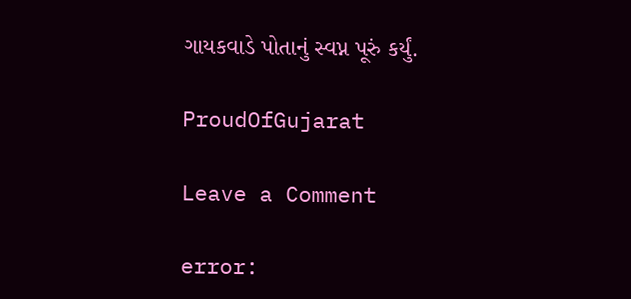ગાયકવાડે પોતાનું સ્વપ્ન પૂરું કર્યું.

ProudOfGujarat

Leave a Comment

error: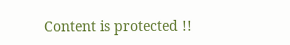Content is protected !!